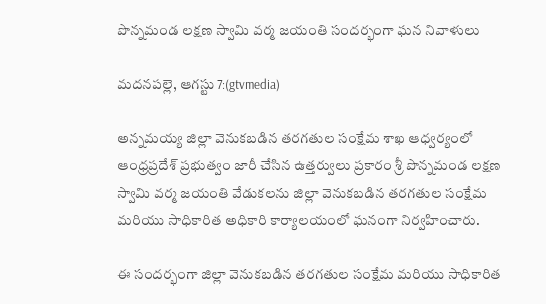పొన్నమండ లక్షణ స్వామి వర్మ జయంతి సందర్భంగా ఘన నివాళులు

మదనపల్లె, ఆగస్టు 7:(gtvmedia)

అన్నమయ్య జిల్లా వెనుకబడిన తరగతుల సంక్షేమ శాఖ ఆధ్వర్యంలో ఆంధ్రప్రదేశ్ ప్రభుత్వం జారీ చేసిన ఉత్తర్వులు ప్రకారం శ్రీ పొన్నమండ లక్షణ స్వామి వర్మ జయంతి వేడుకలను జిల్లా వెనుకబడిన తరగతుల సంక్షేమ మరియు సాధికారిత అధికారి కార్యాలయంలో ఘనంగా నిర్వహించారు.

ఈ సందర్భంగా జిల్లా వెనుకబడిన తరగతుల సంక్షేమ మరియు సాధికారిత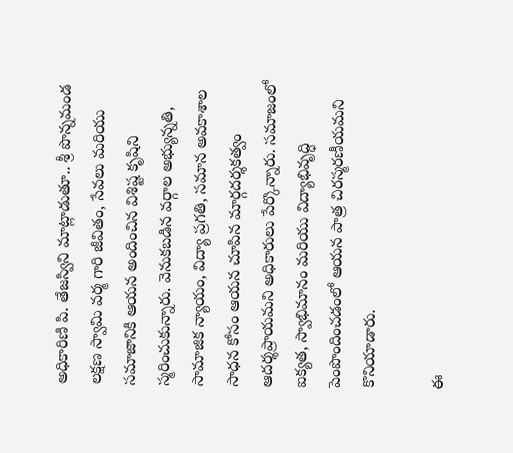అధికారిణి పి. తేజస్విని మాట్లాడుతూ.. శ్రీ పొన్నమండ లక్షణ స్వామి వర్మ గారి జీవితం, సేవలు మరియు సమాజానికి ఆయన అందించిన విశిష్ట కృషిని స్మరించుకున్నారు. వెనుకబడిన వర్గాల అభ్యున్నతి, సామాజిక న్యాయం, విద్యా ప్రగతి, సమాన అవకాశాల సాధన కోసం ఆయన చూపిన మార్గదర్శకత్వం ఆదర్శప్రాయమని అధికారులు పేర్కొన్నారు. సమాజంలో ఐక్యత, స్వాభిమానం మరియు విద్యాభివృద్ధి పెంపొందించడంలో ఆయన పాత్ర చిరస్మరణీయమని కొనియాడారు.

ఈ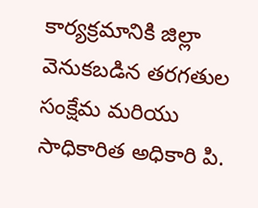కార్యక్రమానికి జిల్లా వెనుకబడిన తరగతుల సంక్షేమ మరియు సాధికారిత అధికారి పి.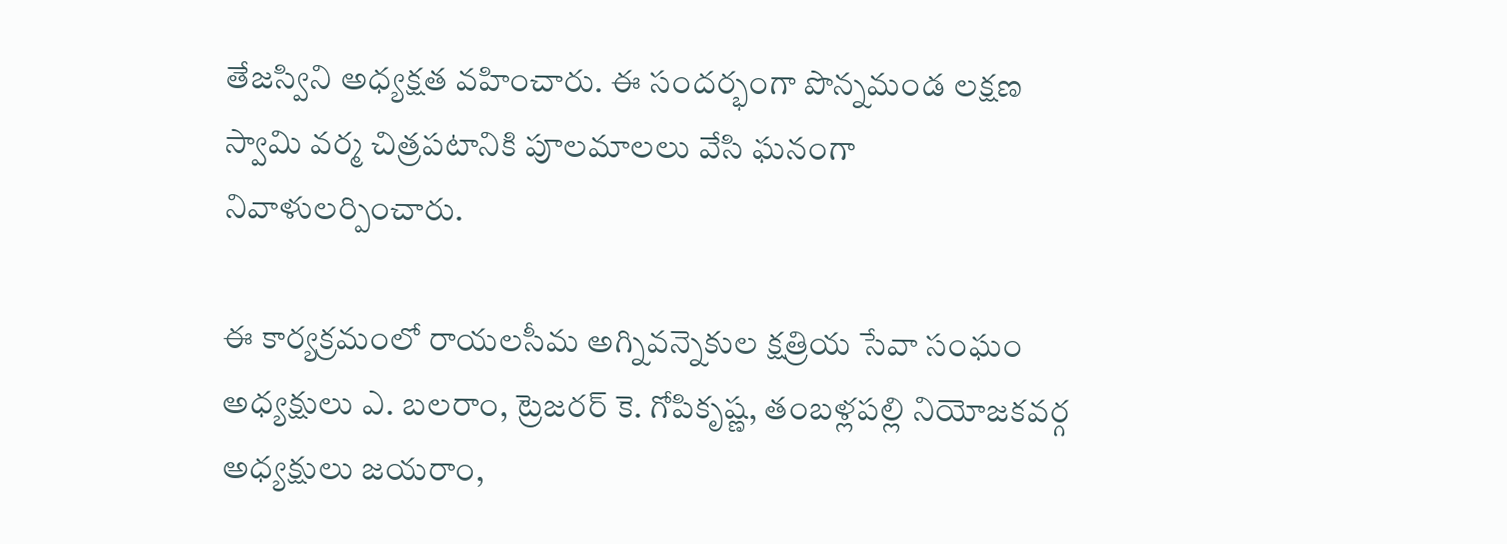తేజస్విని అధ్యక్షత వహించారు. ఈ సందర్భంగా పొన్నమండ లక్షణ స్వామి వర్మ చిత్రపటానికి పూలమాలలు వేసి ఘనంగా నివాళులర్పించారు.

ఈ కార్యక్రమంలో రాయలసీమ అగ్నివన్నెకుల క్షత్రియ సేవా సంఘం అధ్యక్షులు ఎ. బలరాం, ట్రెజరర్ కె. గోపికృష్ణ, తంబళ్లపల్లి నియోజకవర్గ అధ్యక్షులు జయరాం,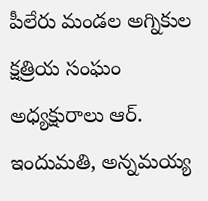పీలేరు మండల అగ్నికుల క్షత్రియ సంఘం అధ్యక్షురాలు ఆర్. ఇందుమతి, అన్నమయ్య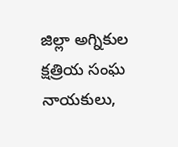జిల్లా అగ్నికుల క్షత్రియ సంఘ నాయకులు,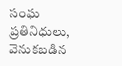సంఘ ప్రతినిధులు, వెనుకబడిన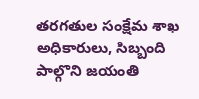తరగతుల సంక్షేమ శాఖ అధికారులు, సిబ్బంది పాల్గొని జయంతి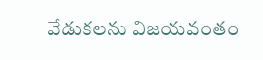వేడుకలను విజయవంతం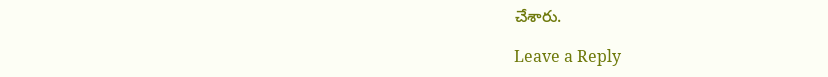చేశారు.

Leave a Reply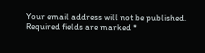Your email address will not be published. Required fields are marked *